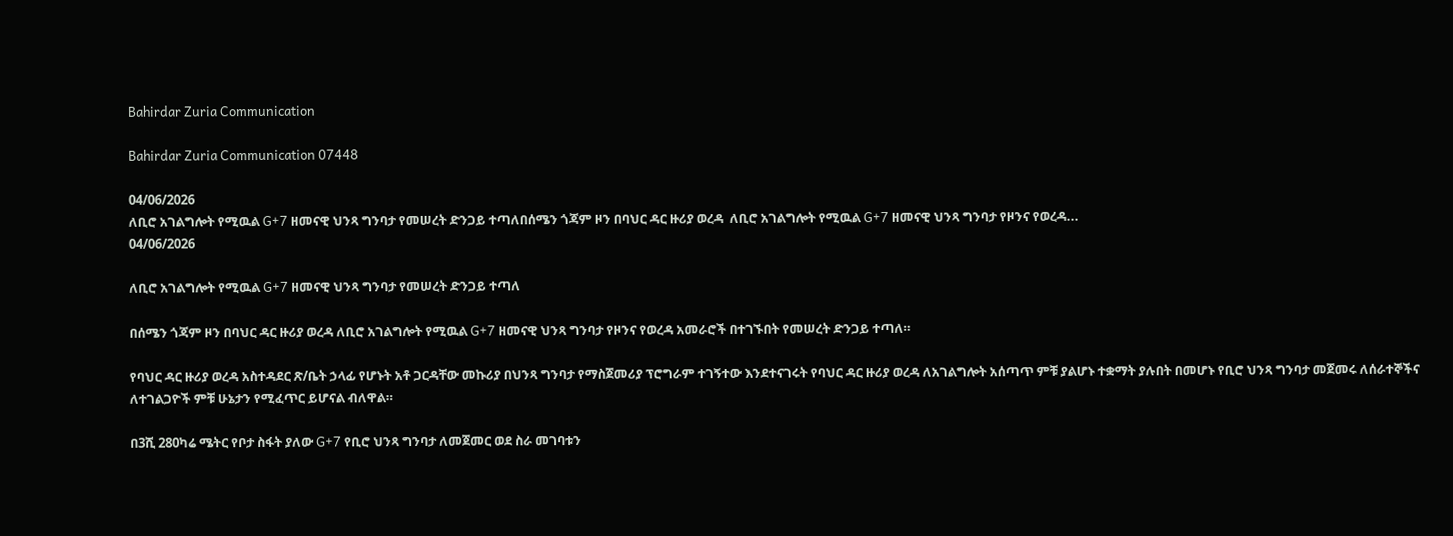Bahirdar Zuria Communication

Bahirdar Zuria Communication 07448

04/06/2026
ለቢሮ አገልግሎት የሚዉል G+7 ዘመናዊ ህንጻ ግንባታ የመሠረት ድንጋይ ተጣለበሰሜን ጎጃም ዞን በባህር ዳር ዙሪያ ወረዳ  ለቢሮ አገልግሎት የሚዉል G+7 ዘመናዊ ህንጻ ግንባታ የዞንና የወረዳ...
04/06/2026

ለቢሮ አገልግሎት የሚዉል G+7 ዘመናዊ ህንጻ ግንባታ የመሠረት ድንጋይ ተጣለ

በሰሜን ጎጃም ዞን በባህር ዳር ዙሪያ ወረዳ ለቢሮ አገልግሎት የሚዉል G+7 ዘመናዊ ህንጻ ግንባታ የዞንና የወረዳ አመራሮች በተገኙበት የመሠረት ድንጋይ ተጣለ።

የባህር ዳር ዙሪያ ወረዳ አስተዳደር ጽ/ቤት ኃላፊ የሆኑት አቶ ጋርዳቸው መኩሪያ በህንጻ ግንባታ የማስጀመሪያ ፕሮግራም ተገኝተው እንደተናገሩት የባህር ዳር ዙሪያ ወረዳ ለአገልግሎት አሰጣጥ ምቹ ያልሆኑ ተቋማት ያሉበት በመሆኑ የቢሮ ህንጻ ግንባታ መጀመሩ ለሰራተኞችና ለተገልጋዮች ምቹ ሁኔታን የሚፈጥር ይሆናል ብለዋል።

በ3ሺ 280ካሬ ሜትር የቦታ ስፋት ያለው G+7 የቢሮ ህንጻ ግንባታ ለመጀመር ወደ ስራ መገባቱን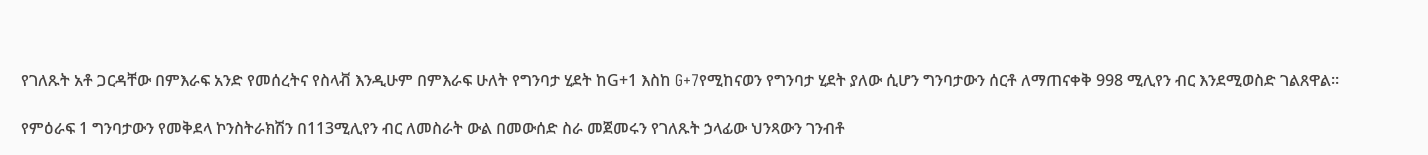የገለጹት አቶ ጋርዳቸው በምእራፍ አንድ የመሰረትና የስላቭ እንዲሁም በምእራፍ ሁለት የግንባታ ሂደት ከG+1 እስከ G+7የሚከናወን የግንባታ ሂደት ያለው ሲሆን ግንባታውን ሰርቶ ለማጠናቀቅ 998 ሚሊየን ብር እንደሚወስድ ገልጸዋል።

የምዕራፍ 1 ግንባታውን የመቅደላ ኮንስትራክሽን በ113ሚሊየን ብር ለመስራት ውል በመውሰድ ስራ መጀመሩን የገለጹት ኃላፊው ህንጻውን ገንብቶ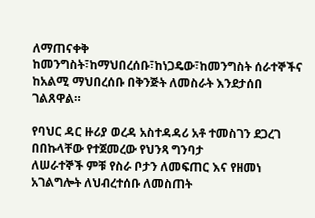ለማጠናቀቅ ከመንግስት፣ከማህበረሰቡ፣ከነጋዴው፣ከመንግስት ሰራተኞችና ከአልሚ ማህበረሰቡ በቅንጅት ለመስራት እንደታሰበ ገልጸዋል።

የባህር ዳር ዙሪያ ወረዳ አስተዳዳሪ አቶ ተመስገን ደጋረገ በበኩላቸው የተጀመረው የህንጻ ግንባታ
ለሠራተኞች ምቹ የስራ ቦታን ለመፍጠር እና የዘመነ አገልግሎት ለህብረተሰቡ ለመስጠት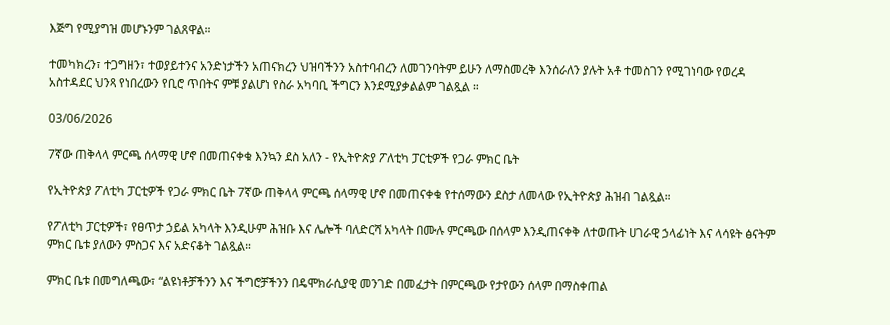እጅግ የሚያግዝ መሆኑንም ገልጸዋል።

ተመካክረን፣ ተጋግዘን፣ ተወያይተንና አንድነታችን አጠናክረን ህዝባችንን አስተባብረን ለመገንባትም ይሁን ለማስመረቅ እንሰራለን ያሉት አቶ ተመስገን የሚገነባው የወረዳ አስተዳደር ህንጻ የነበረውን የቢሮ ጥበትና ምቹ ያልሆነ የስራ አካባቢ ችግርን እንደሚያቃልልም ገልጿል ።

03/06/2026

7ኛው ጠቅላላ ምርጫ ሰላማዊ ሆኖ በመጠናቀቁ እንኳን ደስ አለን - የኢትዮጵያ ፖለቲካ ፓርቲዎች የጋራ ምክር ቤት

የኢትዮጵያ ፖለቲካ ፓርቲዎች የጋራ ምክር ቤት 7ኛው ጠቅላላ ምርጫ ሰላማዊ ሆኖ በመጠናቀቁ የተሰማውን ደስታ ለመላው የኢትዮጵያ ሕዝብ ገልጿል።

የፖለቲካ ፓርቲዎች፣ የፀጥታ ኃይል አካላት እንዲሁም ሕዝቡ እና ሌሎች ባለድርሻ አካላት በሙሉ ምርጫው በሰላም እንዲጠናቀቅ ለተወጡት ሀገራዊ ኃላፊነት እና ላሳዩት ፅናትም ምክር ቤቱ ያለውን ምስጋና እና አድናቆት ገልጿል።

ምክር ቤቱ በመግለጫው፣ “ልዩነቶቻችንን እና ችግሮቻችንን በዴሞክራሲያዊ መንገድ በመፈታት በምርጫው የታየውን ሰላም በማስቀጠል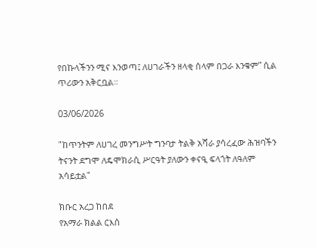የበኩላችንን ሚና እንወጣ፤ ለሀገራችን ዘላቂ ሰላም በጋራ እንቁም” ሲል ጥሪውን አቅርቧል።

03/06/2026

"ከጥንትም ለሀገረ መንግሥት ግንባታ ትልቅ አሻራ ያሳረፈው ሕዝባችን ትናንት ደግሞ ለዴሞክራሲ ሥርዓት ያለውን ቀናዒ ፍላጎት ለዓለም አሳይቷል"

ክቡር አረጋ ከበደ
የአማራ ክልል ርእሰ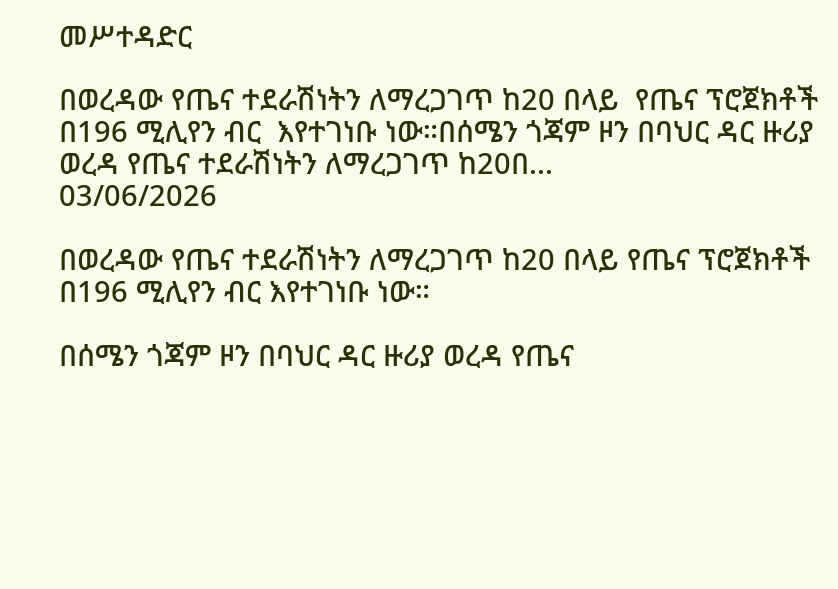መሥተዳድር

በወረዳው የጤና ተደራሽነትን ለማረጋገጥ ከ20 በላይ  የጤና ፕሮጀክቶች በ196 ሚሊየን ብር  እየተገነቡ ነው።በሰሜን ጎጃም ዞን በባህር ዳር ዙሪያ ወረዳ የጤና ተደራሽነትን ለማረጋገጥ ከ20በ...
03/06/2026

በወረዳው የጤና ተደራሽነትን ለማረጋገጥ ከ20 በላይ የጤና ፕሮጀክቶች በ196 ሚሊየን ብር እየተገነቡ ነው።

በሰሜን ጎጃም ዞን በባህር ዳር ዙሪያ ወረዳ የጤና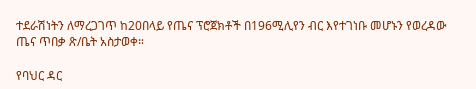ተደራሽነትን ለማረጋገጥ ከ20በላይ የጤና ፕሮጀክቶች በ196ሚሊየን ብር እየተገነቡ መሆኑን የወረዳው ጤና ጥበቃ ጽ/ቤት አስታወቀ።

የባህር ዳር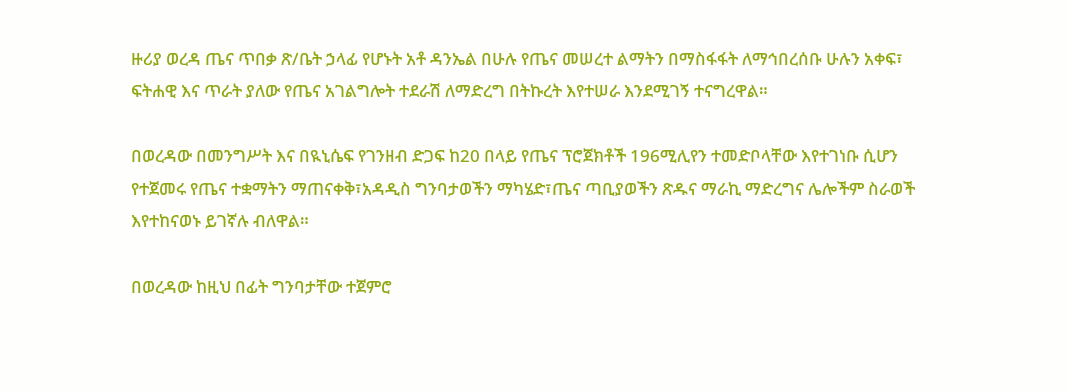ዙሪያ ወረዳ ጤና ጥበቃ ጽ/ቤት ኃላፊ የሆኑት አቶ ዳንኤል በሁሉ የጤና መሠረተ ልማትን በማስፋፋት ለማኅበረሰቡ ሁሉን አቀፍ፣ ፍትሐዊ እና ጥራት ያለው የጤና አገልግሎት ተደራሽ ለማድረግ በትኩረት እየተሠራ እንደሚገኝ ተናግረዋል።

በወረዳው በመንግሥት እና በዪኒሴፍ የገንዘብ ድጋፍ ከ20 በላይ የጤና ፕሮጀክቶች 196ሚሊየን ተመድቦላቸው እየተገነቡ ሲሆን የተጀመሩ የጤና ተቋማትን ማጠናቀቅ፣አዳዲስ ግንባታወችን ማካሄድ፣ጤና ጣቢያወችን ጽዱና ማራኪ ማድረግና ሌሎችም ስራወች እየተከናወኑ ይገኛሉ ብለዋል።

በወረዳው ከዚህ በፊት ግንባታቸው ተጀምሮ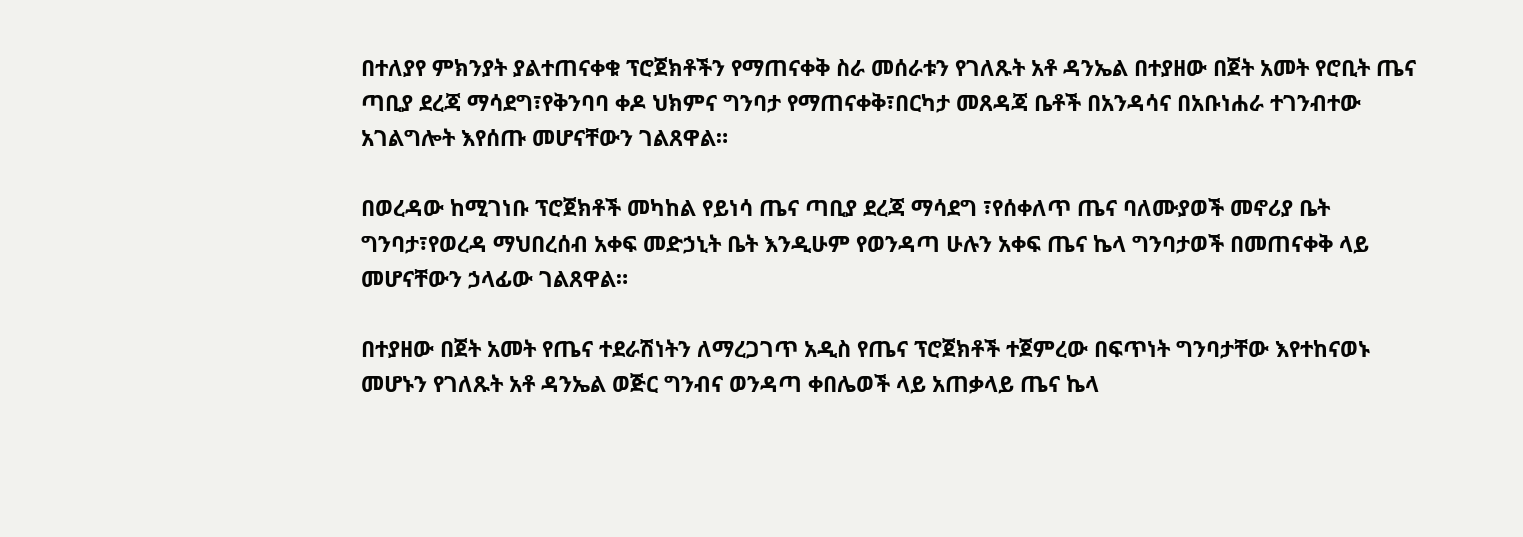በተለያየ ምክንያት ያልተጠናቀቁ ፕሮጀክቶችን የማጠናቀቅ ስራ መሰራቱን የገለጹት አቶ ዳንኤል በተያዘው በጀት አመት የሮቢት ጤና ጣቢያ ደረጃ ማሳደግ፣የቅንባባ ቀዶ ህክምና ግንባታ የማጠናቀቅ፣በርካታ መጸዳጃ ቤቶች በአንዳሳና በአቡነሐራ ተገንብተው አገልግሎት እየሰጡ መሆናቸውን ገልጸዋል።

በወረዳው ከሚገነቡ ፕሮጀክቶች መካከል የይነሳ ጤና ጣቢያ ደረጃ ማሳደግ ፣የሰቀለጥ ጤና ባለሙያወች መኖሪያ ቤት ግንባታ፣የወረዳ ማህበረሰብ አቀፍ መድኃኒት ቤት እንዲሁም የወንዳጣ ሁሉን አቀፍ ጤና ኬላ ግንባታወች በመጠናቀቅ ላይ መሆናቸውን ኃላፊው ገልጸዋል።

በተያዘው በጀት አመት የጤና ተደራሽነትን ለማረጋገጥ አዲስ የጤና ፕሮጀክቶች ተጀምረው በፍጥነት ግንባታቸው እየተከናወኑ መሆኑን የገለጹት አቶ ዳንኤል ወጅር ግንብና ወንዳጣ ቀበሌወች ላይ አጠቃላይ ጤና ኬላ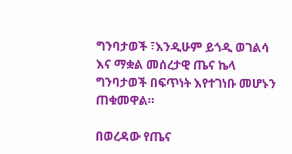ግንባታወች ፣እንዲሁም ይጎዲ ወገልሳ እና ማቋል መሰረታዊ ጤና ኬላ ግንባታወች በፍጥነት እየተገነቡ መሆኑን ጠቁመዋል።

በወረዳው የጤና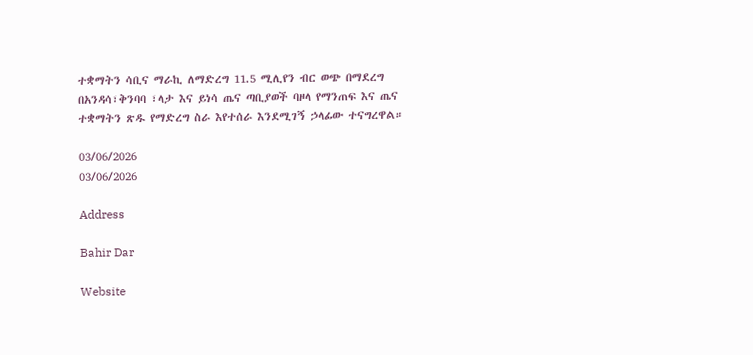ተቋማትን ሳቢና ማራኪ ለማድረግ 11.5 ሚሊየን ብር ወጭ በማደረግ በአንዳሳ፣ቅንባባ ፣ላታ እና ይነሳ ጤና ጣቢያወች ባዞላ የማንጠፍ እና ጤና ተቋማትን ጽዱ የማድረግ ስራ እየተሰራ እንደሚገኝ ኃላፊው ተናግረዋል።

03/06/2026
03/06/2026

Address

Bahir Dar

Website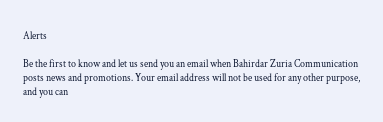Alerts

Be the first to know and let us send you an email when Bahirdar Zuria Communication posts news and promotions. Your email address will not be used for any other purpose, and you can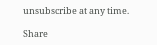unsubscribe at any time.

Share